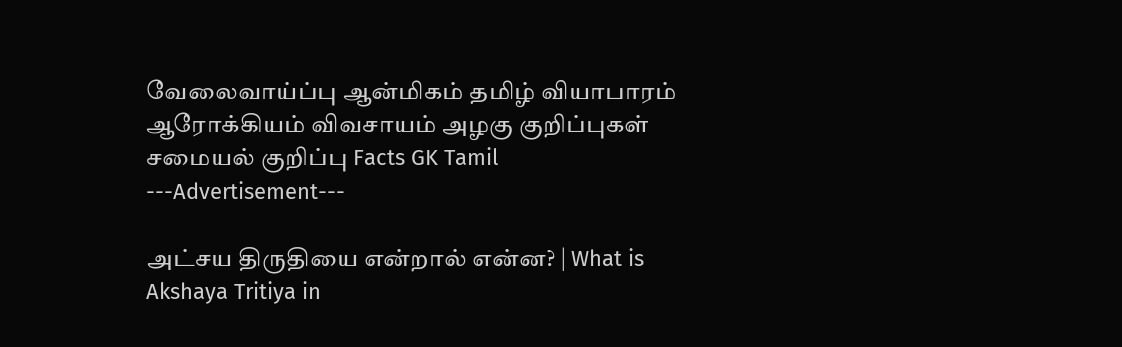வேலைவாய்ப்பு ஆன்மிகம் தமிழ் வியாபாரம் ஆரோக்கியம் விவசாயம் அழகு குறிப்புகள் சமையல் குறிப்பு Facts GK Tamil
---Advertisement---

அட்சய திருதியை என்றால் என்ன? | What is Akshaya Tritiya in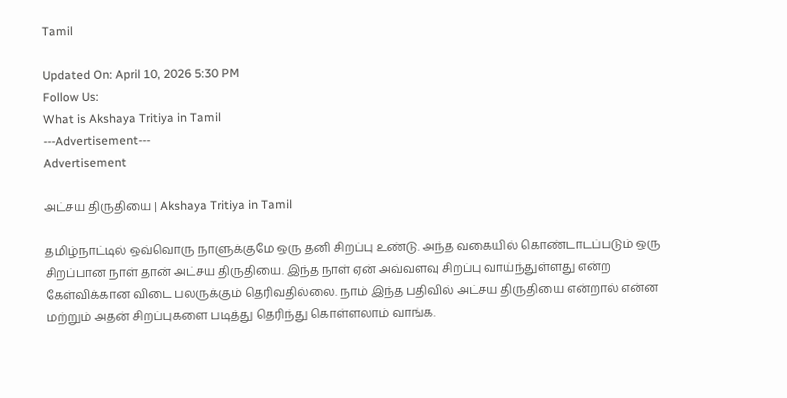Tamil

Updated On: April 10, 2026 5:30 PM
Follow Us:
What is Akshaya Tritiya in Tamil
---Advertisement---
Advertisement

அட்சய திருதியை | Akshaya Tritiya in Tamil

தமிழ்நாட்டில் ஒவ்வொரு நாளுக்குமே ஒரு தனி சிறப்பு உண்டு. அந்த வகையில் கொண்டாடப்படும் ஒரு சிறப்பான நாள் தான் அட்சய திருதியை. இந்த நாள் ஏன் அவ்வளவு சிறப்பு வாய்ந்துள்ளது என்ற கேள்விக்கான விடை பலருக்கும் தெரிவதில்லை. நாம் இந்த பதிவில் அட்சய திருதியை என்றால் என்ன மற்றும் அதன் சிறப்புகளை படித்து தெரிந்து கொள்ளலாம் வாங்க.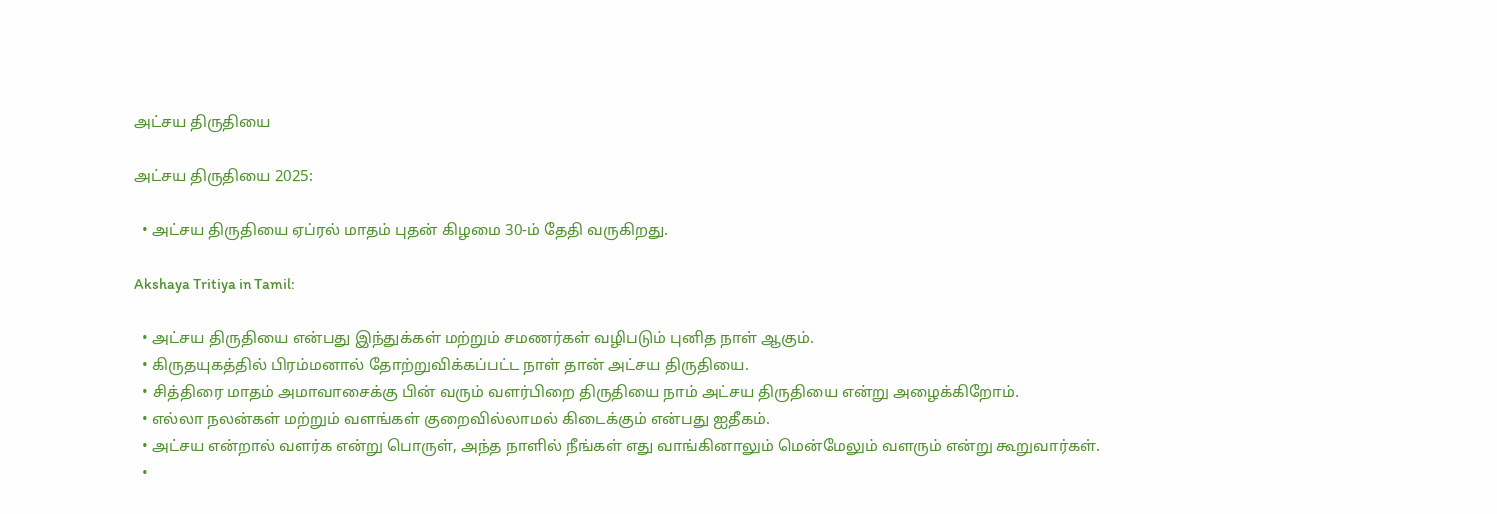அட்சய திருதியை

அட்சய திருதியை 2025:

  • அட்சய திருதியை ஏப்ரல் மாதம் புதன் கிழமை 30-ம் தேதி வருகிறது.

Akshaya Tritiya in Tamil:

  • அட்சய திருதியை என்பது இந்துக்கள் மற்றும் சமணர்கள் வழிபடும் புனித நாள் ஆகும்.
  • கிருதயுகத்தில் பிரம்மனால் தோற்றுவிக்கப்பட்ட நாள் தான் அட்சய திருதியை.
  • சித்திரை மாதம் அமாவாசைக்கு பின் வரும் வளர்பிறை திருதியை நாம் அட்சய திருதியை என்று அழைக்கிறோம்.
  • எல்லா நலன்கள் மற்றும் வளங்கள் குறைவில்லாமல் கிடைக்கும் என்பது ஐதீகம்.
  • அட்சய என்றால் வளர்க என்று பொருள், அந்த நாளில் நீங்கள் எது வாங்கினாலும் மென்மேலும் வளரும் என்று கூறுவார்கள்.
  •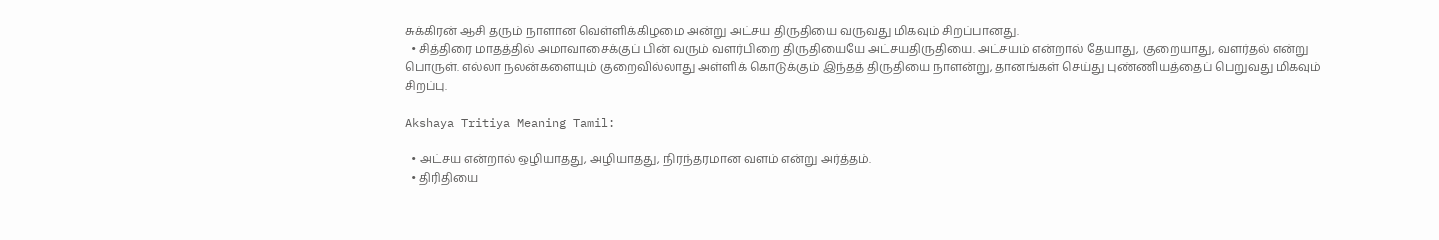சுக்கிரன் ஆசி தரும் நாளான வெள்ளிக்கிழமை அன்று அட்சய திருதியை வருவது மிகவும் சிறப்பானது.
  • சித்திரை மாதத்தில் அமாவாசைக்குப் பின் வரும் வளர்பிறை திருதியையே அட்சயதிருதியை. அட்சயம் என்றால் தேயாது, குறையாது, வளர்தல் என்று பொருள். எல்லா நலன்களையும் குறைவில்லாது அள்ளிக் கொடுக்கும் இந்தத் திருதியை நாளன்று, தானங்கள் செய்து புண்ணியத்தைப் பெறுவது மிகவும் சிறப்பு.

Akshaya Tritiya Meaning Tamil:

  • அட்சய என்றால் ஒழியாதது, அழியாதது, நிரந்தரமான வளம் என்று அர்த்தம்.
  • திரிதியை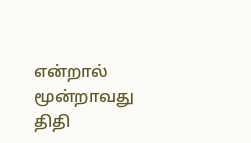என்றால் மூன்றாவது திதி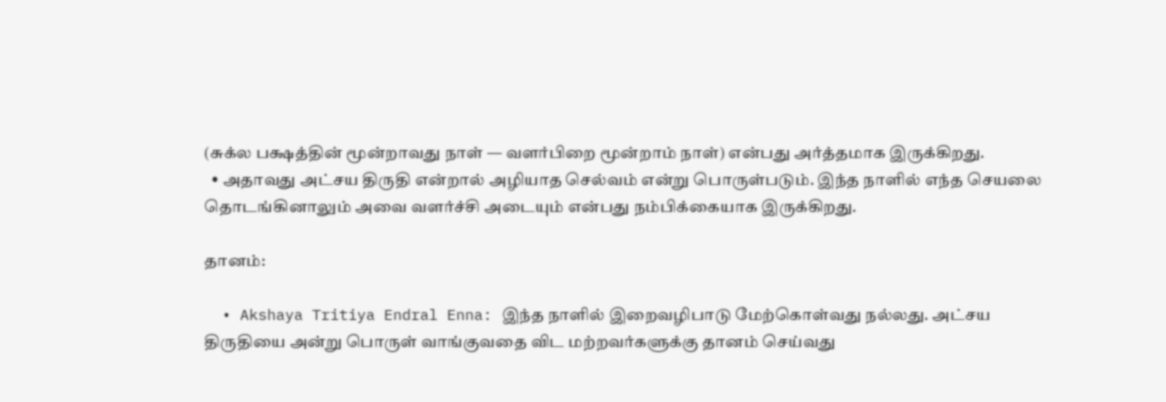(சுக்ல பக்ஷத்தின் மூன்றாவது நாள் — வளர்பிறை மூன்றாம் நாள்) என்பது அர்த்தமாக இருக்கிறது.
  • அதாவது அட்சய திருதி என்றால் அழியாத செல்வம் என்று பொருள்படும். இந்த நாளில் எந்த செயலை தொடங்கினாலும் அவை வளர்ச்சி அடையும் என்பது நம்பிக்கையாக இருக்கிறது.

தானம்:

  • Akshaya Tritiya Endral Enna: இந்த நாளில் இறைவழிபாடு மேற்கொள்வது நல்லது. அட்சய திருதியை அன்று பொருள் வாங்குவதை விட மற்றவர்களுக்கு தானம் செய்வது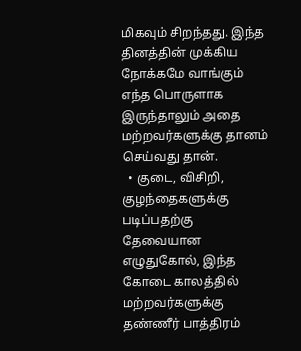மிகவும் சிறந்தது. இந்த தினத்தின் முக்கிய நோக்கமே வாங்கும் எந்த பொருளாக இருந்தாலும் அதை மற்றவர்களுக்கு தானம் செய்வது தான்.
  • குடை, விசிறி, குழந்தைகளுக்கு படிப்பதற்கு தேவையான எழுதுகோல், இந்த கோடை காலத்தில் மற்றவர்களுக்கு தண்ணீர் பாத்திரம்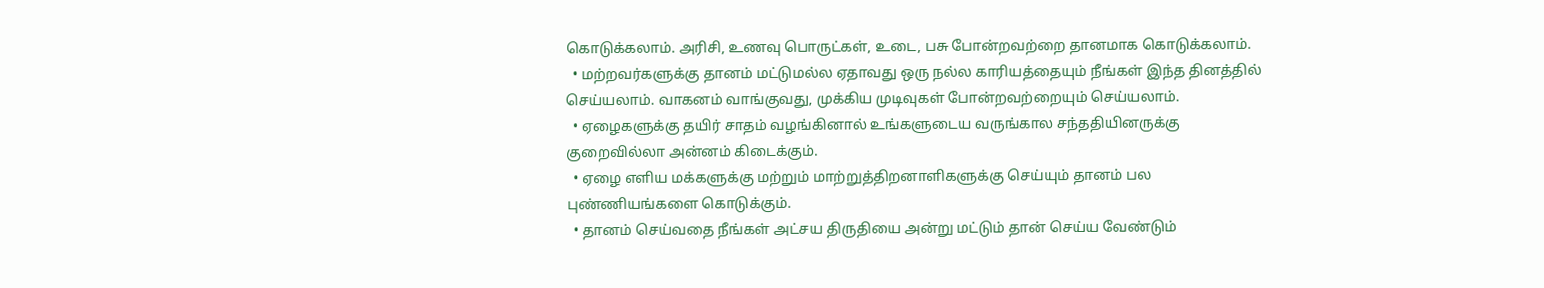கொடுக்கலாம். அரிசி, உணவு பொருட்கள், உடை, பசு போன்றவற்றை தானமாக கொடுக்கலாம்.
  • மற்றவர்களுக்கு தானம் மட்டுமல்ல ஏதாவது ஒரு நல்ல காரியத்தையும் நீங்கள் இந்த தினத்தில் செய்யலாம். வாகனம் வாங்குவது, முக்கிய முடிவுகள் போன்றவற்றையும் செய்யலாம்.
  • ஏழைகளுக்கு தயிர் சாதம் வழங்கினால் உங்களுடைய வருங்கால சந்ததியினருக்கு குறைவில்லா அன்னம் கிடைக்கும்.
  • ஏழை எளிய மக்களுக்கு மற்றும் மாற்றுத்திறனாளிகளுக்கு செய்யும் தானம் பல புண்ணியங்களை கொடுக்கும்.
  • தானம் செய்வதை நீங்கள் அட்சய திருதியை அன்று மட்டும் தான் செய்ய வேண்டும்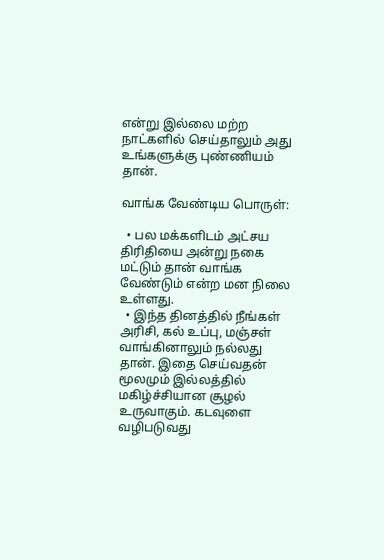என்று இல்லை மற்ற நாட்களில் செய்தாலும் அது உங்களுக்கு புண்ணியம் தான்.

வாங்க வேண்டிய பொருள்:

  • பல மக்களிடம் அட்சய திரிதியை அன்று நகை மட்டும் தான் வாங்க வேண்டும் என்ற மன நிலை உள்ளது.
  • இந்த தினத்தில் நீங்கள் அரிசி, கல் உப்பு, மஞ்சள் வாங்கினாலும் நல்லது தான். இதை செய்வதன் மூலமும் இல்லத்தில் மகிழ்ச்சியான சூழல் உருவாகும். கடவுளை வழிபடுவது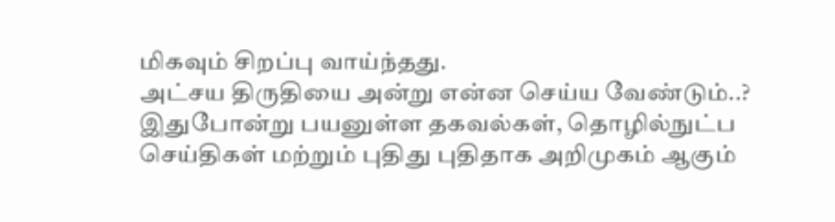மிகவும் சிறப்பு வாய்ந்தது.
அட்சய திருதியை அன்று என்ன செய்ய வேண்டும்..?
இதுபோன்று பயனுள்ள தகவல்கள், தொழில்நுட்ப செய்திகள் மற்றும் புதிது புதிதாக அறிமுகம் ஆகும்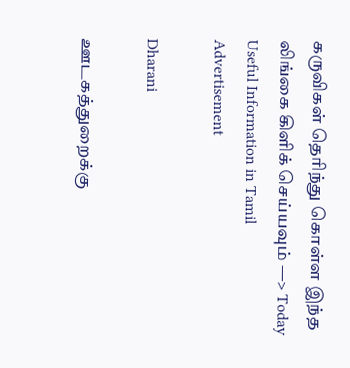கருவிகள் தெரிந்து கொள்ள இந்த லிங்கை கிளிக் செய்யவும் —> Today Useful Information in Tamil
Advertisement

Dharani

ஊடகத்துறைக்கு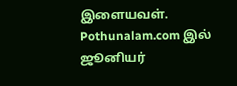இளையவள். Pothunalam.com இல் ஜூனியர்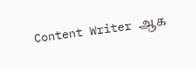Content Writer ஆக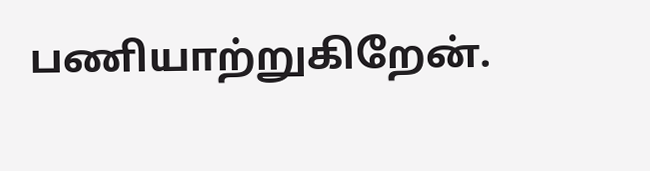பணியாற்றுகிறேன்.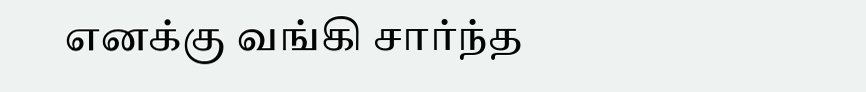எனக்கு வங்கி சார்ந்த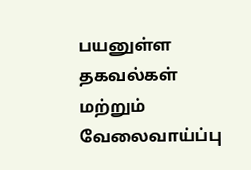பயனுள்ள தகவல்கள் மற்றும் வேலைவாய்ப்பு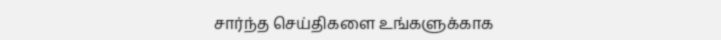சார்ந்த செய்திகளை உங்களுக்காக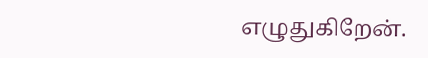எழுதுகிறேன்.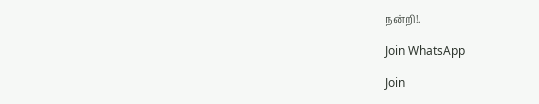நன்றி!.

Join WhatsApp

Join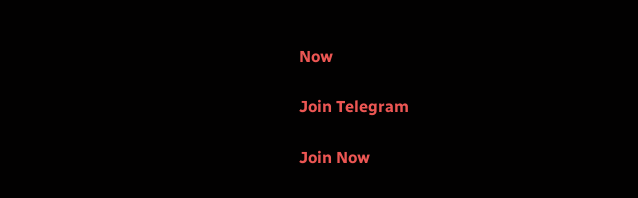Now

Join Telegram

Join Now